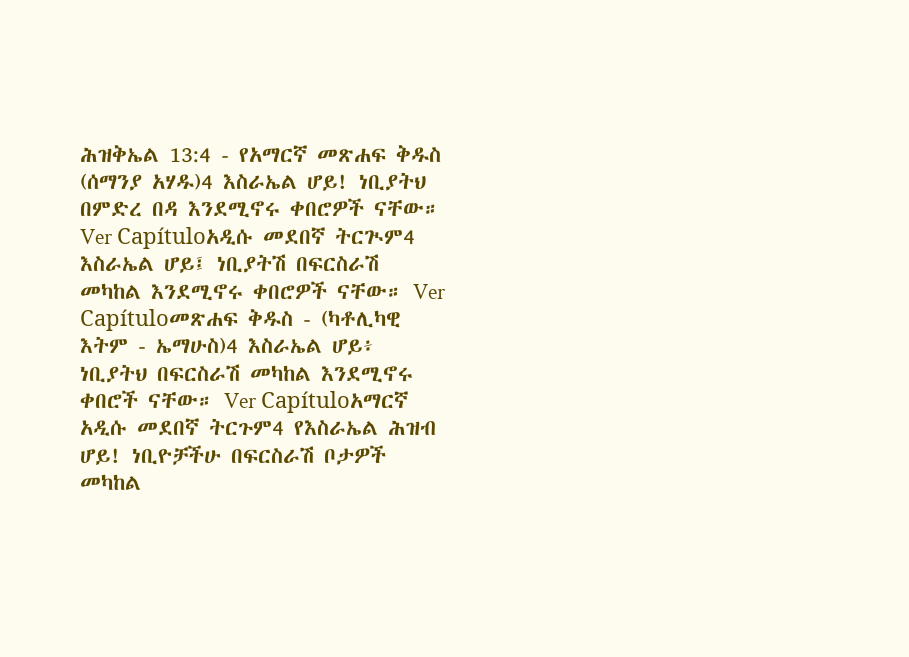ሕዝቅኤል 13:4 - የአማርኛ መጽሐፍ ቅዱስ (ሰማንያ አሃዱ)4 እስራኤል ሆይ! ነቢያትህ በምድረ በዳ እንደሚኖሩ ቀበሮዎች ናቸው። Ver Capítuloአዲሱ መደበኛ ትርጒም4 እስራኤል ሆይ፤ ነቢያትሽ በፍርስራሽ መካከል እንደሚኖሩ ቀበሮዎች ናቸው። Ver Capítuloመጽሐፍ ቅዱስ - (ካቶሊካዊ እትም - ኤማሁስ)4 እስራኤል ሆይ፥ ነቢያትህ በፍርስራሽ መካከል እንደሚኖሩ ቀበሮች ናቸው። Ver Capítuloአማርኛ አዲሱ መደበኛ ትርጉም4 የእስራኤል ሕዝብ ሆይ! ነቢዮቻችሁ በፍርስራሽ ቦታዎች መካከል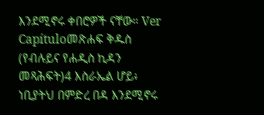እንደሚኖሩ ቀበሮዎች ናቸው። Ver Capítuloመጽሐፍ ቅዱስ (የብሉይና የሐዲስ ኪዳን መጻሕፍት)4 እስራኤል ሆይ፥ ነቢያትህ በምድረ በዳ እንደሚኖሩ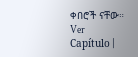ቀበሮች ናቸው። Ver Capítulo |